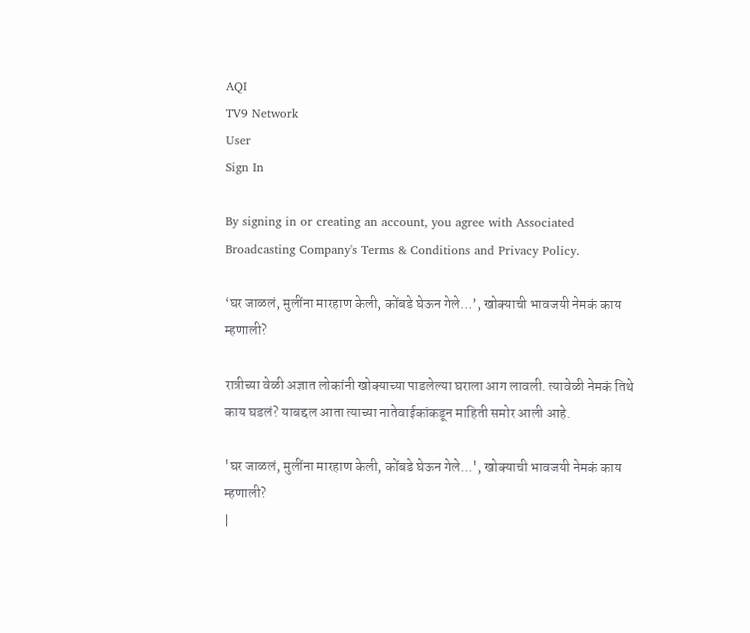AQI
TV9 Network
User
Sign In

By signing in or creating an account, you agree with Associated Broadcasting Company's Terms & Conditions and Privacy Policy.

‘घर जाळलं, मुलींना मारहाण केली, कोंबडे घेऊन गेले…’, खोक्याची भावजयी नेमकं काय म्हणाली?

रात्रीच्या वेळी अज्ञात लोकांनी खोक्याच्या पाडलेल्या घराला आग लावली. त्यावेळी नेमकं तिथे काय घडलं? याबद्दल आता त्याच्या नातेवाईकांकडून माहिती समोर आली आहे.

'घर जाळलं, मुलींना मारहाण केली, कोंबडे घेऊन गेले...', खोक्याची भावजयी नेमकं काय म्हणाली?
|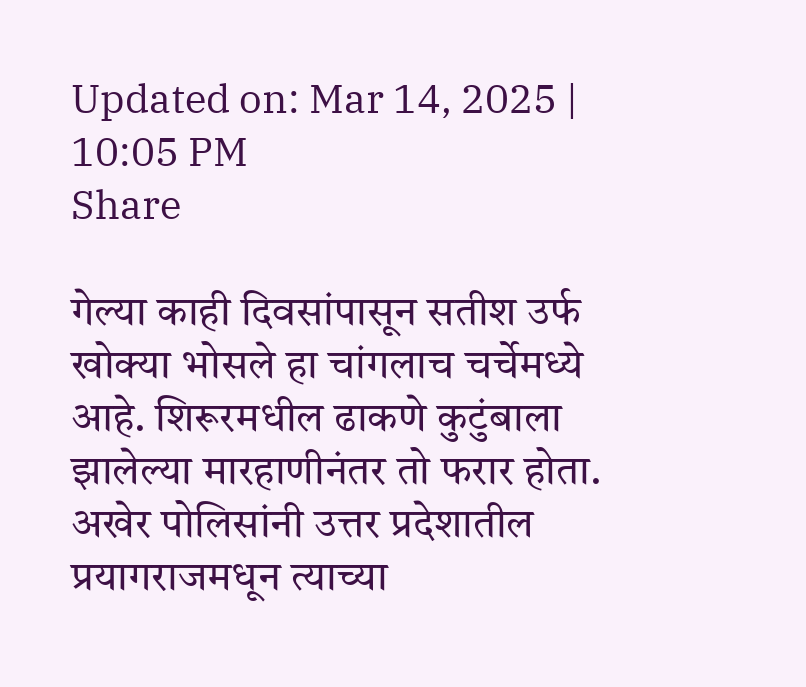Updated on: Mar 14, 2025 | 10:05 PM
Share

गेल्या काही दिवसांपासून सतीश उर्फ खोक्या भोसले हा चांगलाच चर्चेमध्ये आहे. शिरूरमधील ढाकणे कुटुंबाला झालेल्या मारहाणीनंतर तो फरार होता. अखेर पोलिसांनी उत्तर प्रदेशातील प्रयागराजमधून त्याच्या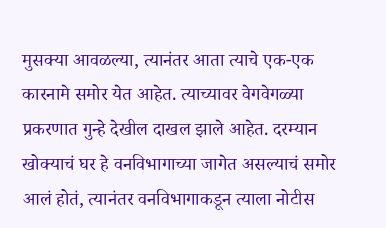मुसक्या आवळल्या, त्यानंतर आता त्याचे एक-एक कारनामे समोर येत आहेत. त्याच्यावर वेगवेगळ्या प्रकरणात गुन्हे देखील दाखल झाले आहेत. दरम्यान खोक्याचं घर हे वनविभागाच्या जागेत असल्याचं समोर आलं होतं, त्यानंतर वनविभागाकडून त्याला नोटीस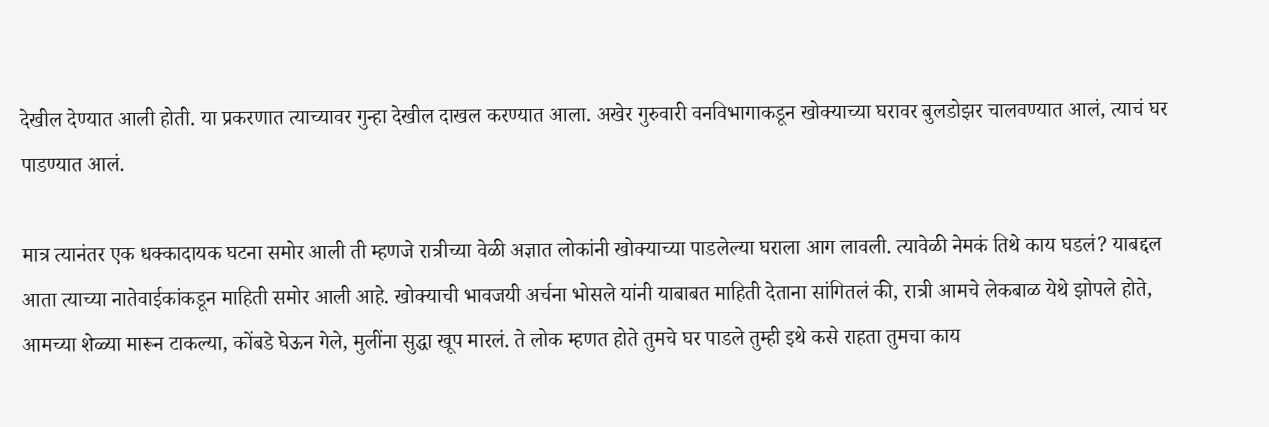देखील देण्यात आली होती. या प्रकरणात त्याच्यावर गुन्हा देखील दाखल करण्यात आला. अखेर गुरुवारी वनविभागाकडून खोक्याच्या घरावर बुलडोझर चालवण्यात आलं, त्याचं घर पाडण्यात आलं.

मात्र त्यानंतर एक धक्कादायक घटना समोर आली ती म्हणजे रात्रीच्या वेळी अज्ञात लोकांनी खोक्याच्या पाडलेल्या घराला आग लावली. त्यावेळी नेमकं तिथे काय घडलं? याबद्दल आता त्याच्या नातेवाईकांकडून माहिती समोर आली आहे. खोक्याची भावजयी अर्चना भोसले यांनी याबाबत माहिती देताना सांगितलं की, रात्री आमचे लेकबाळ येथे झोपले होते, आमच्या शेळ्या मारून टाकल्या, कोंबडे घेऊन गेले, मुलींना सुद्धा खूप मारलं. ते लोक म्हणत होते तुमचे घर पाडले तुम्ही इथे कसे राहता तुमचा काय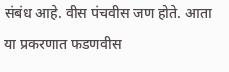संबंध आहे. वीस पंचवीस जण होते. आता या प्रकरणात फडणवीस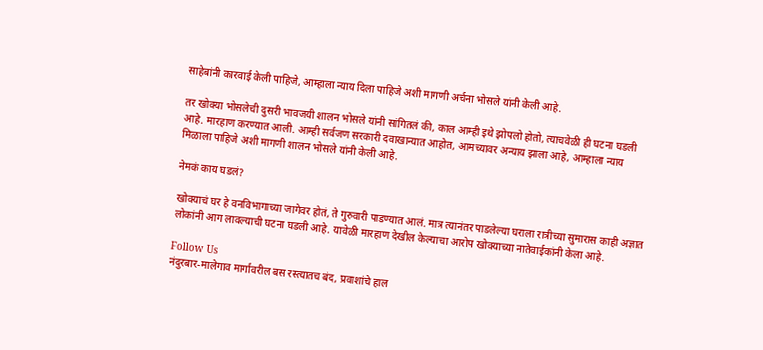साहेबांनी कारवाई केली पाहिजे, आम्हाला न्याय दिला पाहिजे अशी मागणी अर्चना भोसले यांनी केली आहे.

तर खोक्या भोसलेची दुसरी भावजयी शालन भोसले यांनी सांगितलं की, काल आम्ही इथे झोपलो होतो, त्याचवेळी ही घटना घडली आहे. मारहाण करण्यात आली. आम्ही सर्वजण सरकारी दवाखान्यात आहोत, आमच्यावर अन्याय झाला आहे, आम्हाला न्याय मिळाला पाहिजे अशी मागणी शालन भोसले यांनी केली आहे.

नेमकं काय घडलं?

खोक्याचं घर हे वनविभागाच्या जागेवर होतं, ते गुरुवारी पाडण्यात आलं. मात्र त्यानंतर पाडलेल्या घराला रात्रीच्या सुमारास काही अज्ञात लोकांनी आग लावल्याची घटना घडली आहे. यावेळी मारहाण देखील केल्याचा आरोप खोक्याच्या नातेवाईकांनी केला आहे.

Follow Us
नंदुरबार-मालेगाव मार्गावरील बस रस्त्यातच बंद, प्रवाशांचे हाल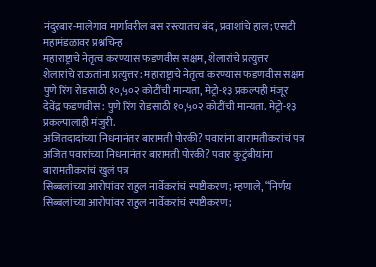नंदुरबार-मालेगाव मार्गावरील बस रस्त्यातच बंद, प्रवाशांचे हाल; एसटी महामंडळावर प्रश्नचिन्ह
महाराष्ट्राचे नेतृत्व करण्यास फडणवीस सक्षम, शेलारांचे प्रत्युत्तर
शेलारांचे राऊतांना प्रत्युत्तर: महाराष्ट्राचे नेतृत्व करण्यास फडणवीस सक्षम
पुणे रिंग रोडसाठी १०,५०२ कोटींची मान्यता, मेट्रो-१३ प्रकल्पही मंजूर
देवेंद्र फडणवीस: पुणे रिंग रोडसाठी १०,५०२ कोटींची मान्यता. मेट्रो-१३ प्रकल्पालाही मंजुरी.
अजितदादांच्या निधनानंतर बारामती पोरकी? पवारांना बारामतीकरांचं पत्र
अजित पवारांच्या निधनानंतर बारामती पोरकी? पवार कुटुंबीयांना बारामतीकरांचं खुलं पत्र
सिब्बलांच्या आरोपांवर राहुल नार्वेकरांचं स्पष्टीकरण; म्हणाले, “निर्णय
सिब्बलांच्या आरोपांवर राहुल नार्वेकरांचं स्पष्टीकरण;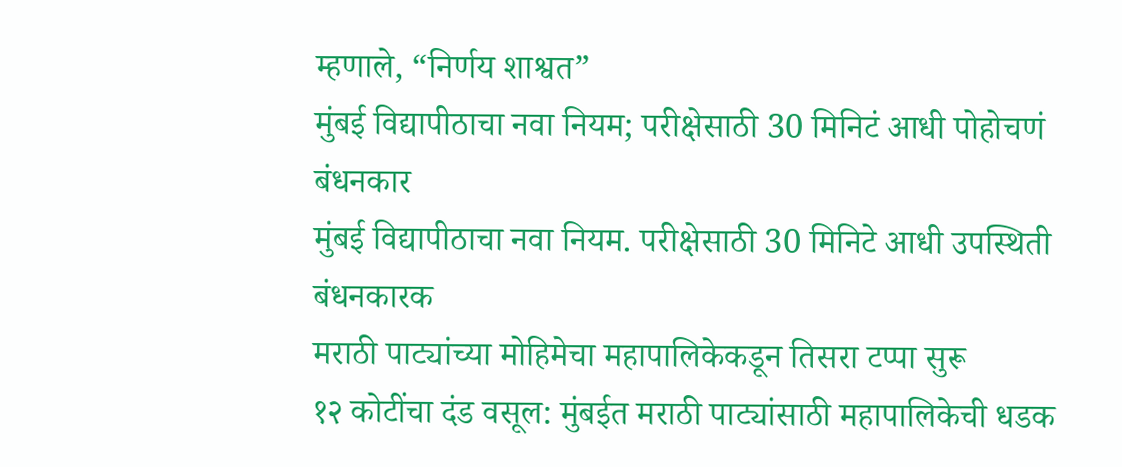म्हणाले, “निर्णय शाश्वत”
मुंबई विद्यापीठाचा नवा नियम; परीक्षेसाठी 30 मिनिटं आधी पोहोचणं बंधनकार
मुंबई विद्यापीठाचा नवा नियम. परीक्षेसाठी 30 मिनिटे आधी उपस्थिती बंधनकारक
मराठी पाट्यांच्या मोहिमेचा महापालिकेकडून तिसरा टप्पा सुरू
१२ कोटींचा दंड वसूल: मुंबईत मराठी पाट्यांसाठी महापालिकेची धडक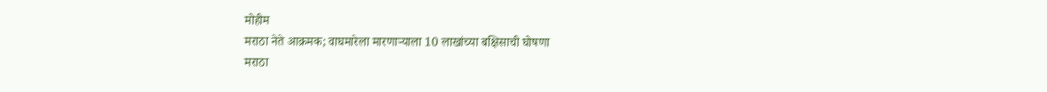मोहीम
मराठा नेते आक्रमक; वाघमारेला मारणाऱ्याला 10 लाखांच्या बक्षिसाची घोषणा
मराठा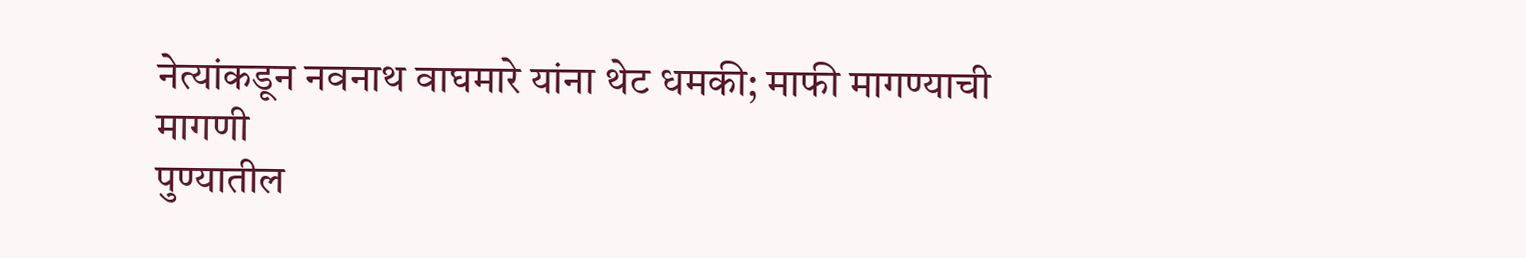नेत्यांकडून नवनाथ वाघमारे यांना थेट धमकी; माफी मागण्याची मागणी
पुण्यातील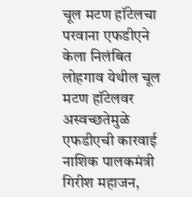चूल मटण हॉटेलचा परवाना एफडीएने केला निलंबित
लोहगाव येथील चूल मटण हॉटेलवर अस्वच्छतेमुळे एफडीएची कारवाई
नाशिक पालकमंत्री गिरीश महाजन,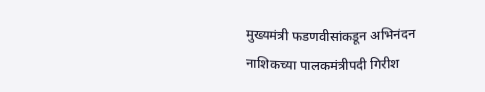मुख्यमंत्री फडणवीसांकडून अभिनंदन
नाशिकच्या पालकमंत्रीपदी गिरीश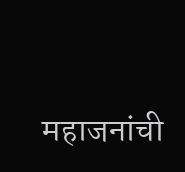महाजनांची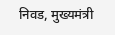निवड, मुख्यमंत्री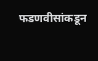फडणवीसांकडून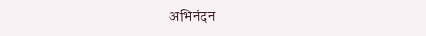अभिनंदन